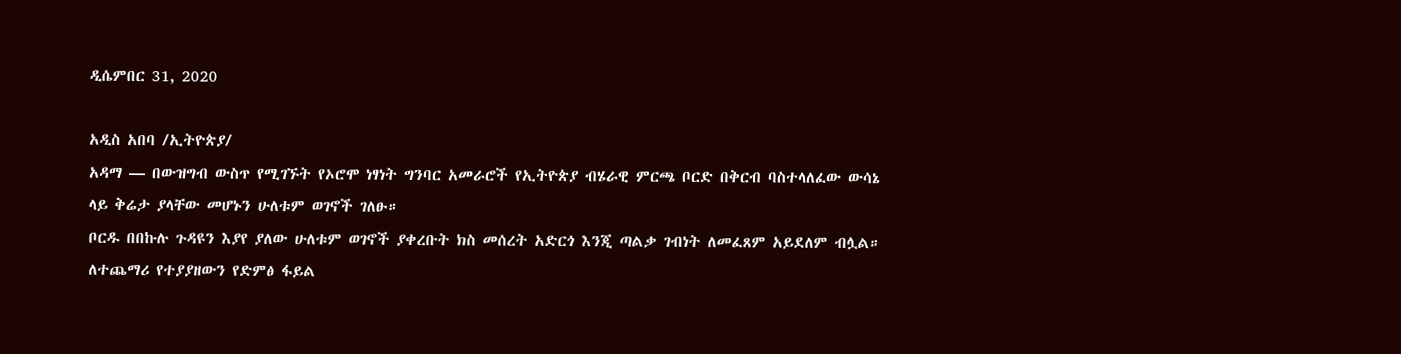ዲሴምበር 31, 2020

አዲስ አበባ /ኢትዮጵያ/
አዳማ — በውዝግብ ውስጥ የሚገኙት የኦሮሞ ነፃነት ግንባር አመራሮች የኢትዮጵያ ብሄራዊ ምርጫ ቦርድ በቅርብ ባስተላለፈው ውሳኔ ላይ ቅሬታ ያላቸው መሆኑን ሁለቱም ወገኖች ገለፁ።
ቦርዱ በበኩሉ ጉዳዩን እያየ ያለው ሁለቱም ወገኖች ያቀረቡት ክስ መሰረት አድርጎ እንጂ ጣልቃ ገብነት ለመፈጸም አይደለም ብሏል።
ለተጨማሪ የተያያዘውን የድምፅ ፋይል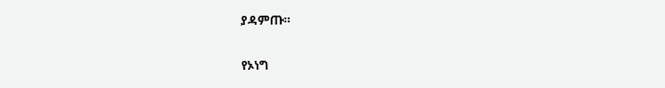ያዳምጡ።

የኦነግ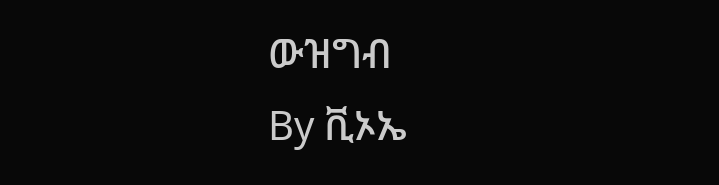ውዝግብ
By ቪኦኤ